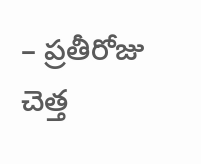– ప్రతీరోజు చెత్త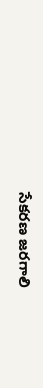సేకరణ జరగాలి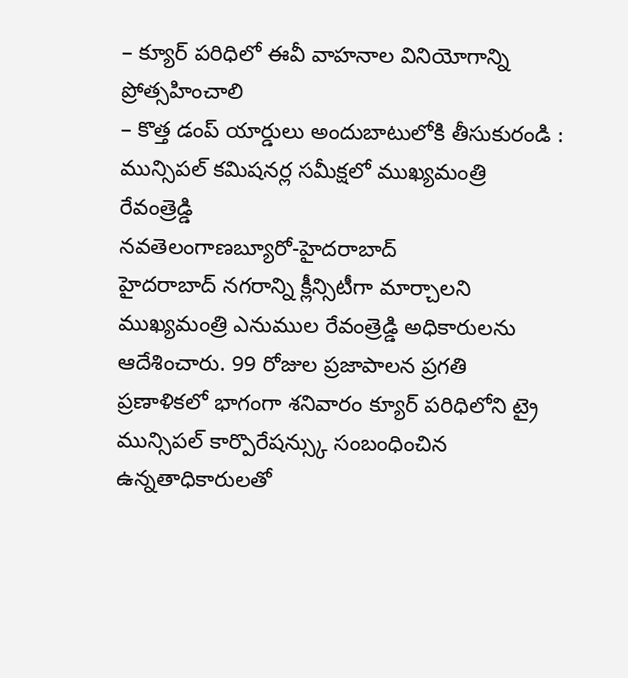– క్యూర్ పరిధిలో ఈవీ వాహనాల వినియోగాన్ని ప్రోత్సహించాలి
– కొత్త డంప్ యార్డులు అందుబాటులోకి తీసుకురండి : మున్సిపల్ కమిషనర్ల సమీక్షలో ముఖ్యమంత్రి రేవంత్రెడ్డి
నవతెలంగాణబ్యూరో-హైదరాబాద్
హైదరాబాద్ నగరాన్ని క్లీన్సిటీగా మార్చాలని ముఖ్యమంత్రి ఎనుముల రేవంత్రెడ్డి అధికారులను ఆదేశించారు. 99 రోజుల ప్రజాపాలన ప్రగతి ప్రణాళికలో భాగంగా శనివారం క్యూర్ పరిధిలోని ట్రై మున్సిపల్ కార్పొరేషన్స్కు సంబంధించిన ఉన్నతాధికారులతో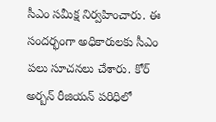సీఎం సమీక్ష నిర్వహించారు. ఈ సందర్భంగా అధికారులకు సీఎం పలు సూచనలు చేశారు. కోర్ అర్బన్ రీజియన్ పరిధిలో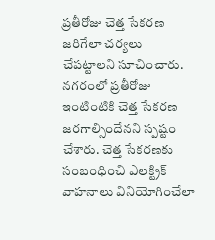ప్రతీరోజు చెత్త సేకరణ జరిగేలా చర్యలు చేపట్టాలని సూచించారు. నగరంలో ప్రతీరోజు ఇంటింటికి చెత్త సేకరణ జరగాల్సిందేనని స్పష్టం చేశారు. చెత్త సేకరణకు సంబంధించి ఎలక్ట్రిక్ వాహనాలు వినియోగించేలా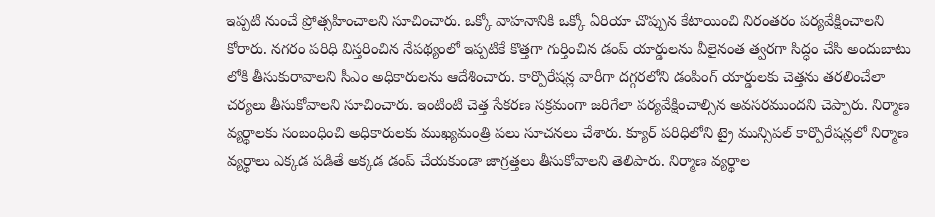ఇప్పటి నుంచే ప్రోత్సహించాలని సూచించారు. ఒక్కో వాహనానికి ఒక్కో ఏరియా చొప్పున కేటాయించి నిరంతరం పర్యవేక్షించాలని కోరారు. నగరం పరిధి విస్తరించిన నేపథ్యంలో ఇప్పటికే కొత్తగా గుర్తించిన డంప్ యార్డులను వీలైనంత త్వరగా సిద్ధం చేసి అందుబాటు లోకి తీసుకురావాలని సీఎం అధికారులను ఆదేశించారు. కార్పొరేషన్ల వారీగా దగ్గరలోని డంపింగ్ యార్డులకు చెత్తను తరలించేలా చర్యలు తీసుకోవాలని సూచించారు. ఇంటింటి చెత్త సేకరణ సక్రమంగా జరిగేలా పర్యవేక్షించాల్సిన అవసరముందని చెప్పారు. నిర్మాణ వ్యర్థాలకు సంబంధించి అధికారులకు ముఖ్యమంత్రి పలు సూచనలు చేశారు. క్యూర్ పరిధిలోని ట్రై మున్సిపల్ కార్పొరేషన్లలో నిర్మాణ వ్యర్థాలు ఎక్కడ పడితే అక్కడ డంప్ చేయకుండా జాగ్రత్తలు తీసుకోవాలని తెలిపారు. నిర్మాణ వ్యర్థాల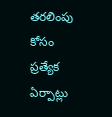తరలింపు కోసం ప్రత్యేక ఏర్పాట్లు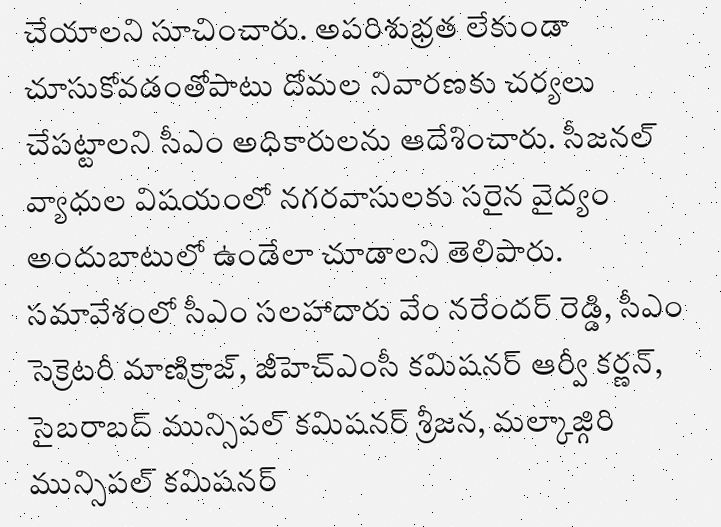చేయాలని సూచించారు. అపరిశుభ్రత లేకుండా చూసుకోవడంతోపాటు దోమల నివారణకు చర్యలు చేపట్టాలని సీఎం అధికారులను ఆదేశించారు. సీజనల్ వ్యాధుల విషయంలో నగరవాసులకు సరైన వైద్యం అందుబాటులో ఉండేలా చూడాలని తెలిపారు. సమావేశంలో సీఎం సలహాదారు వేం నరేందర్ రెడ్డి, సీఎం సెక్రెటరీ మాణిక్రాజ్, జీహెచ్ఎంసీ కమిషనర్ ఆర్వీ కర్ణన్, సైబరాబద్ మున్సిపల్ కమిషనర్ శ్రీజన, మల్కాజ్గిరి మున్సిపల్ కమిషనర్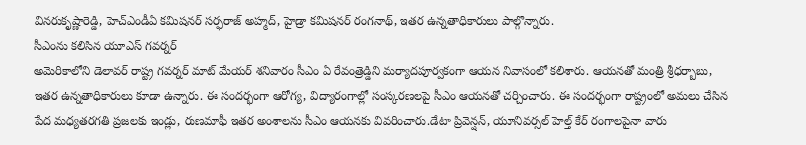వినరుకృష్ణారెడ్డి, హెచ్ఎండీఏ కమిషనర్ సర్ఫరాజ్ అహ్మద్, హైడ్రా కమిషనర్ రంగనాథ్, ఇతర ఉన్నతాధికారులు పాల్గొన్నారు.
సీఎంను కలిసిన యూఎస్ గవర్నర్
అమెరికాలోని డెలావర్ రాష్ట్ర గవర్నర్ మాట్ మేయర్ శనివారం సీఎం ఏ రేవంత్రెడ్డిని మర్యాదపూర్వకంగా ఆయన నివాసంలో కలిశారు. ఆయనతో మంత్రి శ్రీధర్బాబు, ఇతర ఉన్నతాధికారులు కూడా ఉన్నారు. ఈ సందర్భంగా ఆరోగ్య, విద్యారంగాల్లో సంస్కరణలపై సీఎం ఆయనతో చర్చించారు. ఈ సందర్భంగా రాష్ట్రంలో అమలు చేసిన పేద మధ్యతరగతి ప్రజలకు ఇండ్లు, రుణమాఫీ ఇతర అంశాలను సీఎం ఆయనకు వివరించారు.డేటా ప్రివెన్షన్, యూనివర్సల్ హెల్త్ కేర్ రంగాలపైనా వారు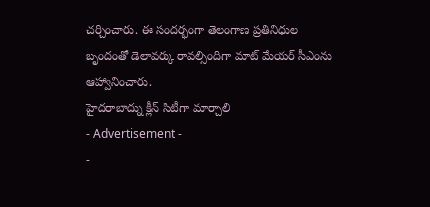చర్చించారు. ఈ సందర్భంగా తెలంగాణ ప్రతినిధుల బృందంతో డెలావర్కు రావల్సిందిగా మాట్ మేయర్ సీఎంను ఆహ్వానించారు.
హైదరాబాద్ను క్లీన్ సిటీగా మార్చాలి
- Advertisement -
-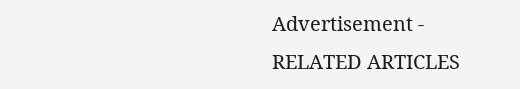Advertisement -
RELATED ARTICLES